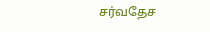சர்வதேச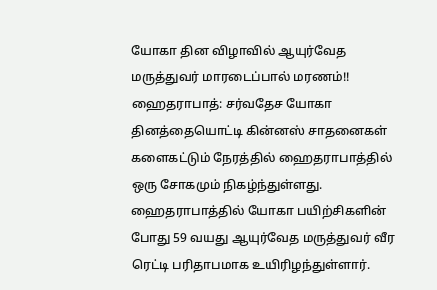யோகா தின விழாவில் ஆயுர்வேத மருத்துவர் மாரடைப்பால் மரணம்!!
ஹைதராபாத்: சர்வதேச யோகா தினத்தையொட்டி கின்னஸ் சாதனைகள் களைகட்டும் நேரத்தில் ஹைதராபாத்தில் ஒரு சோகமும் நிகழ்ந்துள்ளது. ஹைதராபாத்தில் யோகா பயிற்சிகளின் போது 59 வயது ஆயுர்வேத மருத்துவர் வீர ரெட்டி பரிதாபமாக உயிரிழந்துள்ளார்.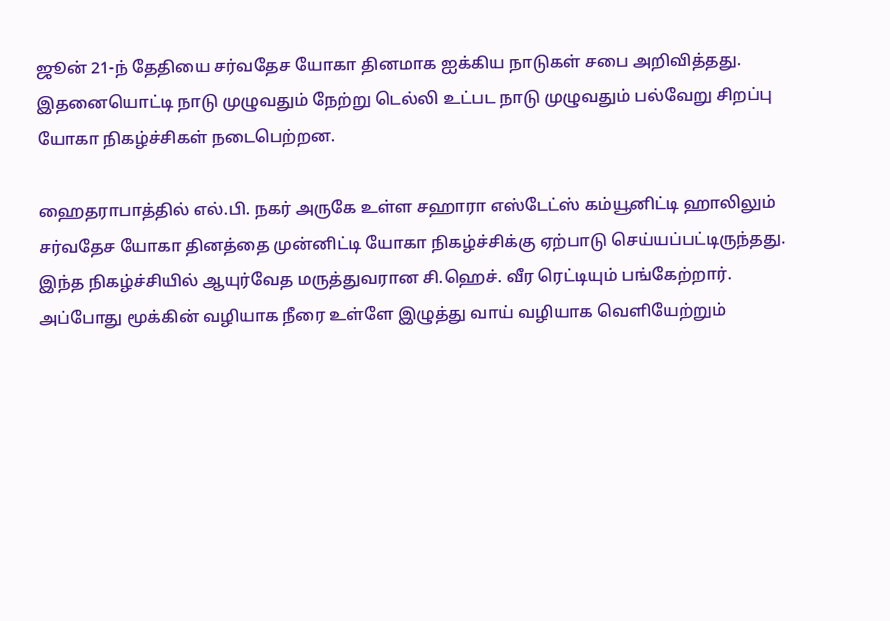ஜூன் 21-ந் தேதியை சர்வதேச யோகா தினமாக ஐக்கிய நாடுகள் சபை அறிவித்தது. இதனையொட்டி நாடு முழுவதும் நேற்று டெல்லி உட்பட நாடு முழுவதும் பல்வேறு சிறப்பு யோகா நிகழ்ச்சிகள் நடைபெற்றன.

ஹைதராபாத்தில் எல்.பி. நகர் அருகே உள்ள சஹாரா எஸ்டேட்ஸ் கம்யூனிட்டி ஹாலிலும் சர்வதேச யோகா தினத்தை முன்னிட்டி யோகா நிகழ்ச்சிக்கு ஏற்பாடு செய்யப்பட்டிருந்தது. இந்த நிகழ்ச்சியில் ஆயுர்வேத மருத்துவரான சி.ஹெச். வீர ரெட்டியும் பங்கேற்றார்.
அப்போது மூக்கின் வழியாக நீரை உள்ளே இழுத்து வாய் வழியாக வெளியேற்றும்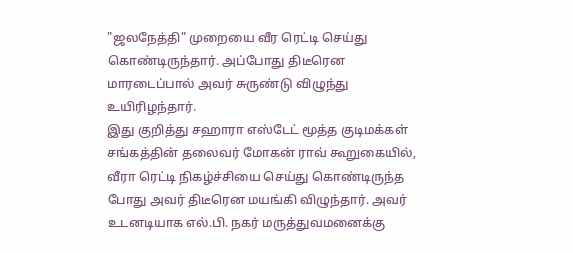"ஜலநேத்தி" முறையை வீர ரெட்டி செய்து கொண்டிருந்தார். அப்போது திடீரென மாரடைப்பால் அவர் சுருண்டு விழுந்து உயிரிழந்தார்.
இது குறித்து சஹாரா எஸ்டேட் மூத்த குடிமக்கள் சங்கத்தின் தலைவர் மோகன் ராவ் கூறுகையில், வீரா ரெட்டி நிகழ்ச்சியை செய்து கொண்டிருந்த போது அவர் திடீரென மயங்கி விழுந்தார். அவர் உடனடியாக எல்.பி. நகர் மருத்துவமனைக்கு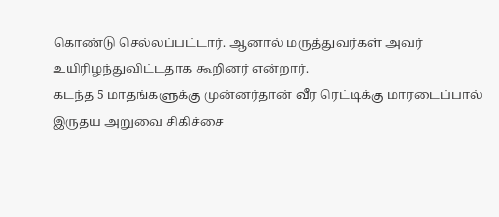கொண்டு செல்லப்பட்டார். ஆனால் மருத்துவர்கள் அவர் உயிரிழந்துவிட்டதாக கூறினர் என்றார்.
கடந்த 5 மாதங்களுக்கு முன்னர்தான் வீர ரெட்டிக்கு மாரடைப்பால் இருதய அறுவை சிகிச்சை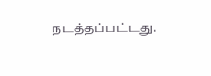நடத்தப்பட்டது.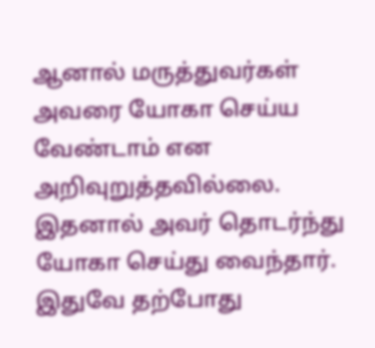ஆனால் மருத்துவர்கள் அவரை யோகா செய்ய வேண்டாம் என அறிவுறுத்தவில்லை. இதனால் அவர் தொடர்ந்து யோகா செய்து வைந்தார். இதுவே தற்போது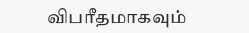விபரீதமாகவும்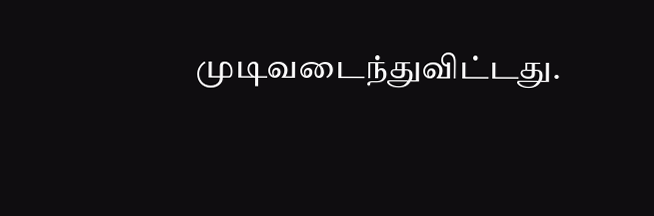முடிவடைந்துவிட்டது.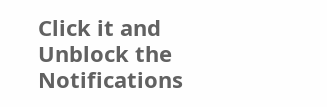Click it and Unblock the Notifications